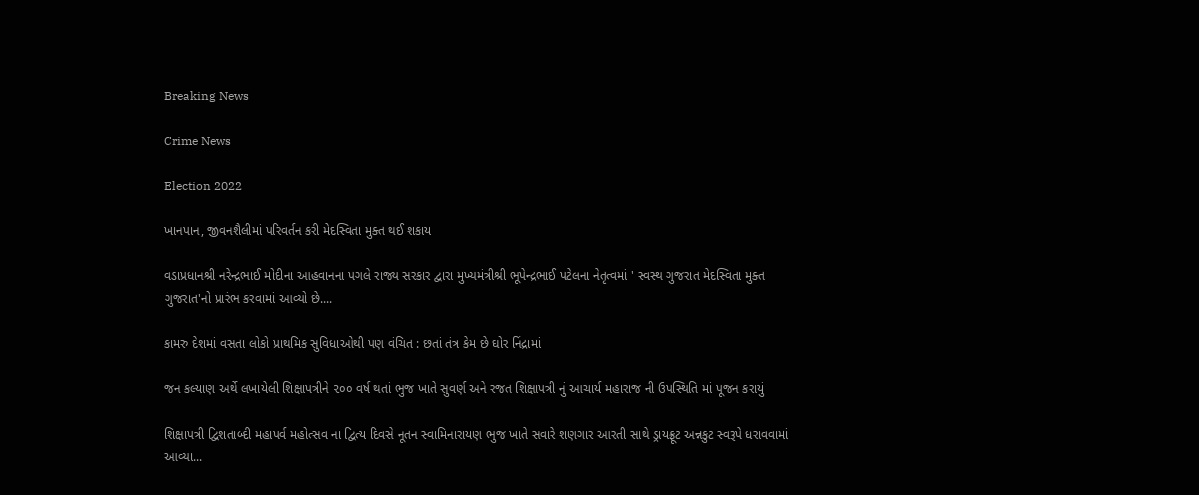Breaking News

Crime News

Election 2022

ખાનપાન, જીવનશૈલીમાં પરિવર્તન કરી મેદસ્વિતા મુક્ત થઈ શકાય

વડાપ્રધાનશ્રી નરેન્દ્રભાઈ મોદીના આહવાનના પગલે રાજ્ય સરકાર દ્વારા મુખ્યમંત્રીશ્રી ભૂપેન્દ્રભાઈ પટેલના નેતૃત્વમાં ' સ્વસ્થ ગુજરાત મેદસ્વિતા મુક્ત ગુજરાત'નો પ્રારંભ કરવામાં આવ્યો છે....

કામરુ દેશમાં વસતા લોકો પ્રાથમિક સુવિધાઓથી પણ વંચિત : છતાં તંત્ર કેમ છે ઘોર નિંદ્રામાં

જન કલ્યાણ અર્થે લખાયેલી શિક્ષાપત્રીને ૨૦૦ વર્ષ થતાં ભુજ ખાતે સુવર્ણ અને રજત શિક્ષાપત્રી નું આચાર્ય મહારાજ ની ઉપસ્થિતિ માં પૂજન કરાયું

શિક્ષાપત્રી દ્વિશતાબ્દી મહાપર્વ મહોત્સવ ના દ્વિત્ય દિવસે નૂતન સ્વામિનારાયણ ભુજ ખાતે સવારે શણગાર આરતી સાથે ડ્રાયફ્રૂટ અન્નકુટ સ્વરૂપે ધરાવવામાં આવ્યા...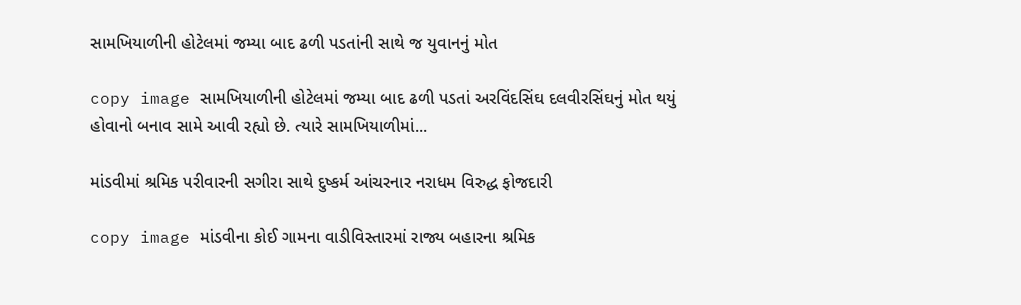સામખિયાળીની હોટેલમાં જમ્યા બાદ ઢળી પડતાંની સાથે જ યુવાનનું મોત

copy image સામખિયાળીની હોટેલમાં જમ્યા બાદ ઢળી પડતાં અરવિંદસિંઘ દલવીરસિંઘનું મોત થયું હોવાનો બનાવ સામે આવી રહ્યો છે. ત્યારે સામખિયાળીમાં...

માંડવીમાં શ્રમિક પરીવારની સગીરા સાથે દુષ્કર્મ આંચરનાર નરાધમ વિરુદ્ધ ફોજદારી

copy image માંડવીના કોઈ ગામના વાડીવિસ્તારમાં રાજ્ય બહારના શ્રમિક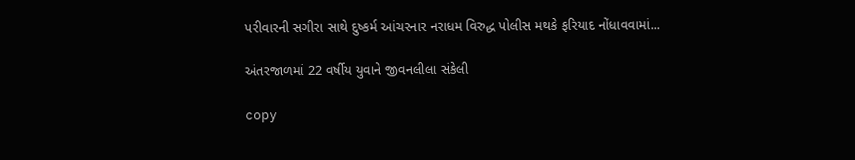પરીવારની સગીરા સાથે દુષ્કર્મ આંચરનાર નરાધમ વિરુદ્ધ પોલીસ મથકે ફરિયાદ નોંધાવવામાં...

અંતરજાળમાં 22 વર્ષીય યુવાને જીવનલીલા સંકેલી

copy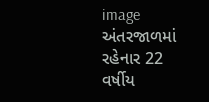image અંતરજાળમાં રહેનાર 22 વર્ષીય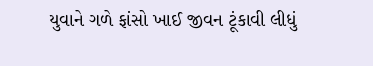યુવાને ગળે ફાંસો ખાઈ જીવન ટૂંકાવી લીધું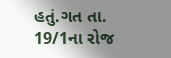હતું.ગત તા. 19/1ના રોજ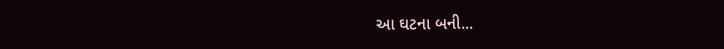આ ઘટના બની...